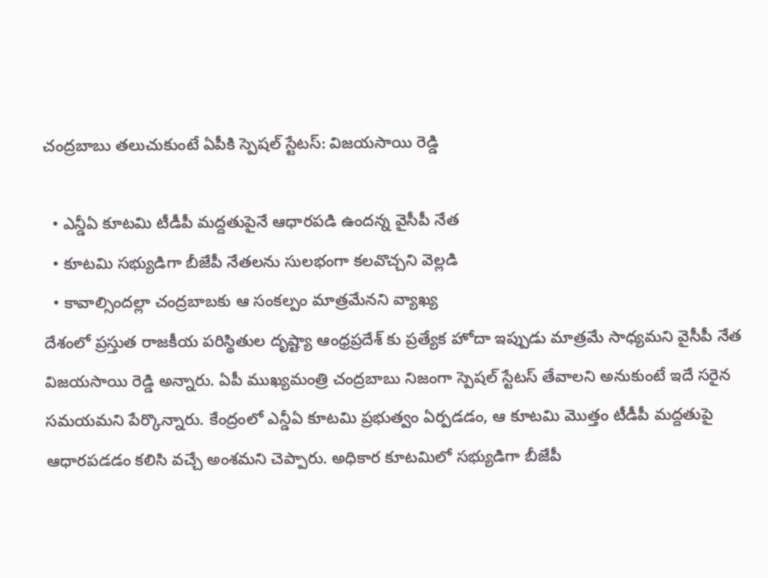చంద్రబాబు తలుచుకుంటే ఏపీకి స్పెషల్ స్టేటస్: విజయసాయి రెడ్డి

  • ఎన్డీఏ కూటమి టీడీపీ మద్దతుపైనే ఆధారపడి ఉందన్న వైసీపీ నేత
  • కూటమి సభ్యుడిగా బీజేపీ నేతలను సులభంగా కలవొచ్చని వెల్లడి
  • కావాల్సిందల్లా చంద్రబాబకు ఆ సంకల్పం మాత్రమేనని వ్యాఖ్య
దేశంలో ప్రస్తుత రాజకీయ పరిస్థితుల దృష్ట్యా ఆంధ్రప్రదేశ్ కు ప్రత్యేక హోదా ఇప్పుడు మాత్రమే సాధ్యమని వైసీపీ నేత విజయసాయి రెడ్డి అన్నారు. ఏపీ ముఖ్యమంత్రి చంద్రబాబు నిజంగా స్పెషల్ స్టేటస్ తేవాలని అనుకుంటే ఇదే సరైన సమయమని పేర్కొన్నారు. కేంద్రంలో ఎన్డీఏ కూటమి ప్రభుత్వం ఏర్పడడం, ఆ కూటమి మొత్తం టీడీపీ మద్దతుపై ఆధారపడడం కలిసి వచ్చే అంశమని చెప్పారు. అధికార కూటమిలో సభ్యుడిగా బీజేపీ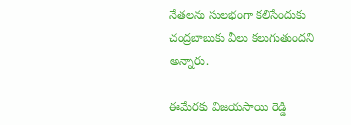నేతలను సులభంగా కలిసేందుకు చంద్రబాబుకు వీలు కలుగుతుందని అన్నారు.

ఈమేరకు విజయసాయి రెడ్డి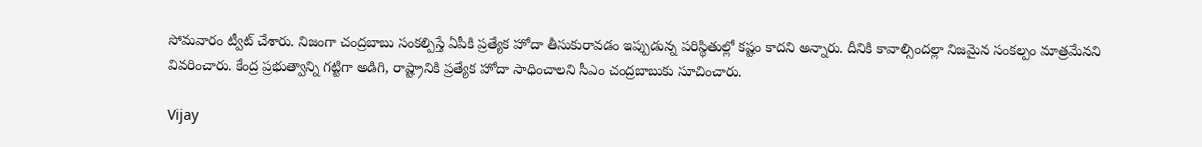సోమవారం ట్వీట్ చేశారు. నిజంగా చంద్రబాబు సంకల్పిస్తే ఏపీకి ప్రత్యేక హోదా తీసుకురావడం ఇప్పుడున్న పరిస్థితుల్లో కష్టం కాదని అన్నారు. దీనికి కావాల్సిందల్లా నిజమైన సంకల్పం మాత్రమేనని వివరించారు. కేంద్ర ప్రభుత్వాన్ని గట్టిగా అడిగి, రాష్ట్రానికి ప్రత్యేక హోదా సాధించాలని సీఎం చంద్రబాబుకు సూచించారు.

Vijay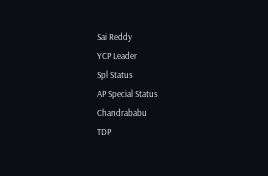Sai Reddy
YCP Leader
Spl Status
AP Special Status
Chandrababu
TDP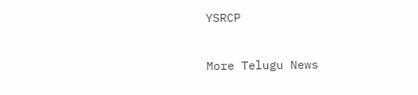YSRCP

More Telugu News